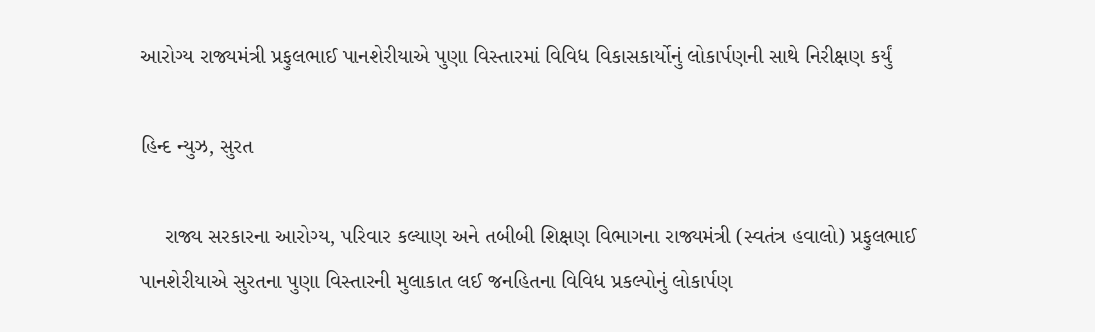આરોગ્ય રાજ્યમંત્રી પ્રફુલભાઈ પાનશેરીયાએ પુણા વિસ્તારમાં વિવિધ વિકાસકાર્યોનું લોકાર્પણની સાથે નિરીક્ષણ કર્યું

હિન્દ ન્યુઝ, સુરત

    રાજ્ય સરકારના આરોગ્ય, પરિવાર કલ્યાણ અને તબીબી શિક્ષણ વિભાગના રાજ્યમંત્રી (સ્વતંત્ર હવાલો) પ્રફુલભાઈ પાનશેરીયાએ સુરતના પુણા વિસ્તારની મુલાકાત લઈ જનહિતના વિવિધ પ્રકલ્પોનું લોકાર્પણ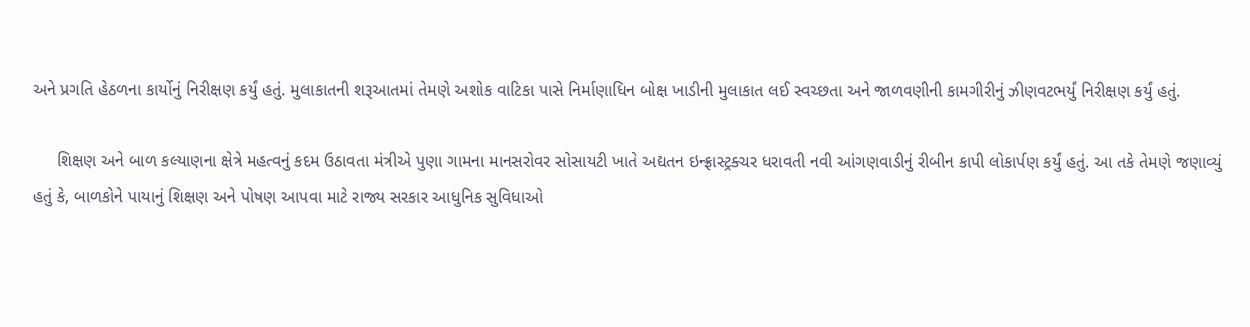અને પ્રગતિ હેઠળના કાર્યોનું નિરીક્ષણ કર્યું હતું. મુલાકાતની શરૂઆતમાં તેમણે અશોક વાટિકા પાસે નિર્માણાધિન બોક્ષ ખાડીની મુલાકાત લઈ સ્વચ્છતા અને જાળવણીની કામગીરીનું ઝીણવટભર્યું નિરીક્ષણ કર્યું હતું.

     શિક્ષણ અને બાળ કલ્યાણના ક્ષેત્રે મહત્વનું કદમ ઉઠાવતા મંત્રીએ પુણા ગામના માનસરોવર સોસાયટી ખાતે અદ્યતન ઇન્ફ્રાસ્ટ્રક્ચર ધરાવતી નવી આંગણવાડીનું રીબીન કાપી લોકાર્પણ કર્યું હતું. આ તકે તેમણે જણાવ્યું હતું કે, બાળકોને પાયાનું શિક્ષણ અને પોષણ આપવા માટે રાજ્ય સરકાર આધુનિક સુવિધાઓ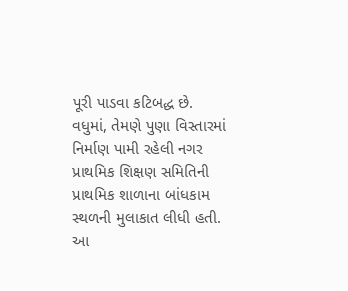પૂરી પાડવા કટિબદ્ધ છે. વધુમાં, તેમણે પુણા વિસ્તારમાં નિર્માણ પામી રહેલી નગર પ્રાથમિક શિક્ષણ સમિતિની પ્રાથમિક શાળાના બાંધકામ સ્થળની મુલાકાત લીધી હતી. આ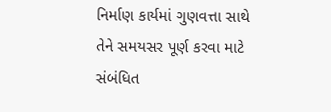નિર્માણ કાર્યમાં ગુણવત્તા સાથે તેને સમયસર પૂર્ણ કરવા માટે સંબંધિત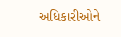અધિકારીઓને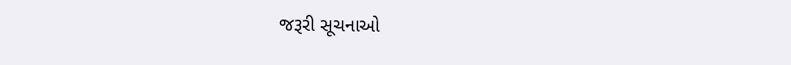જરૂરી સૂચનાઓ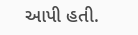આપી હતી.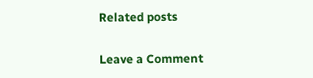Related posts

Leave a Comment